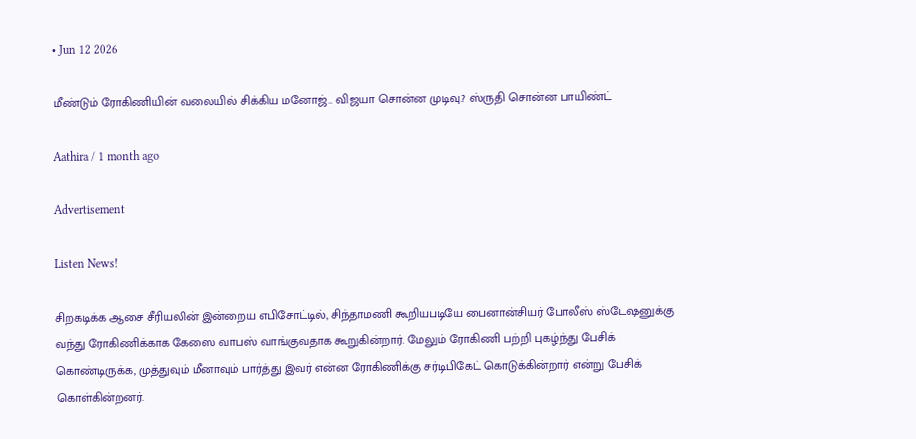• Jun 12 2026

மீண்டும் ரோகிணியின் வலையில் சிக்கிய மனோஜ்.. விஜயா சொன்ன முடிவு.? ஸ்ருதி சொன்ன பாயிண்ட்

Aathira / 1 month ago

Advertisement

Listen News!

சிறகடிக்க ஆசை சீரியலின் இன்றைய எபிசோட்டில், சிந்தாமணி கூறியபடியே பைனான்சியர் போலீஸ் ஸ்டேஷனுக்கு வந்து ரோகிணிக்காக கேஸை வாபஸ் வாங்குவதாக கூறுகின்றார். மேலும் ரோகிணி பற்றி புகழ்ந்து பேசிக் கொண்டிருக்க, முத்துவும் மீனாவும் பார்த்து இவர் என்ன ரோகிணிக்கு சர்டிபிகேட் கொடுக்கின்றார் என்று பேசிக் கொள்கின்றனர்.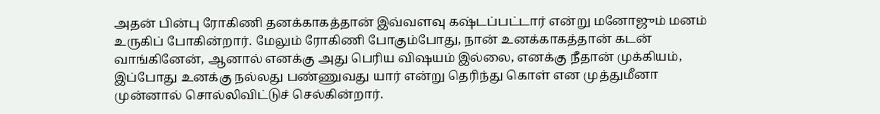அதன் பின்பு ரோகிணி தனக்காகத்தான் இவ்வளவு கஷ்டப்பட்டார் என்று மனோஜும் மனம் உருகிப் போகின்றார். மேலும் ரோகிணி போகும்போது, நான் உனக்காகத்தான் கடன் வாங்கினேன், ஆனால் எனக்கு அது பெரிய விஷயம் இல்லை, எனக்கு நீதான் முக்கியம், இப்போது உனக்கு நல்லது பண்ணுவது யார் என்று தெரிந்து கொள் என முத்துமீனா முன்னால் சொல்லிவிட்டுச் செல்கின்றார்.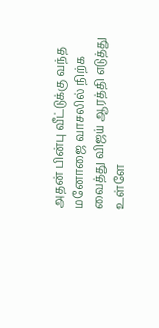அதன் பின்பு வீட்டுக்கு வந்த மனோஜை வாசலில் நிற்க வைத்து விஜய் ஆரத்தி எடுத்து உள்ளே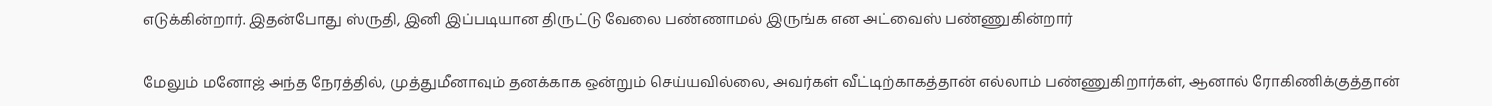எடுக்கின்றார். இதன்போது ஸ்ருதி, இனி இப்படியான திருட்டு வேலை பண்ணாமல் இருங்க என அட்வைஸ் பண்ணுகின்றார்

மேலும் மனோஜ் அந்த நேரத்தில், முத்துமீனாவும் தனக்காக ஒன்றும் செய்யவில்லை, அவர்கள் வீட்டிற்காகத்தான் எல்லாம் பண்ணுகிறார்கள், ஆனால் ரோகிணிக்குத்தான்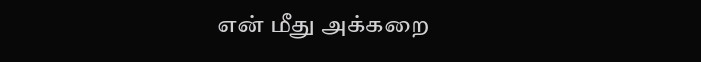என் மீது அக்கறை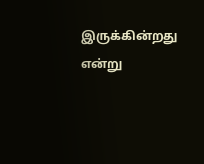இருக்கின்றது என்று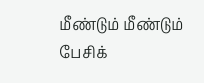மீண்டும் மீண்டும் பேசிக்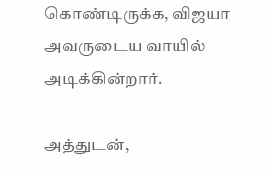கொண்டிருக்க, விஜயா அவருடைய வாயில் அடிக்கின்றார்.

அத்துடன்,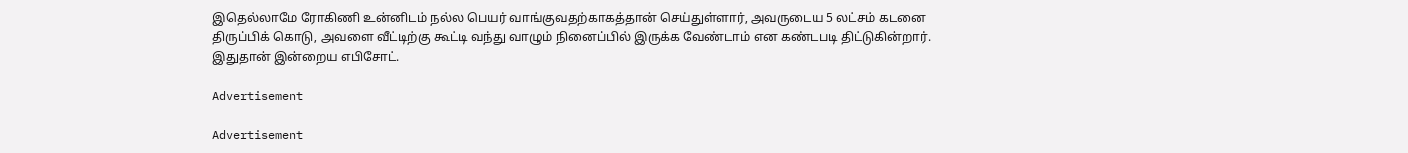இதெல்லாமே ரோகிணி உன்னிடம் நல்ல பெயர் வாங்குவதற்காகத்தான் செய்துள்ளார், அவருடைய 5 லட்சம் கடனை திருப்பிக் கொடு, அவளை வீட்டிற்கு கூட்டி வந்து வாழும் நினைப்பில் இருக்க வேண்டாம் என கண்டபடி திட்டுகின்றார். இதுதான் இன்றைய எபிசோட்.

Advertisement

Advertisement